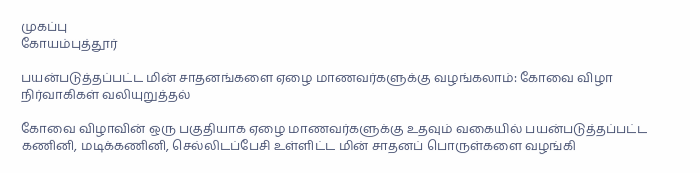முகப்பு
கோயம்புத்தூர்

பயன்படுத்தப்பட்ட மின் சாதனங்களை ஏழை மாணவர்களுக்கு வழங்கலாம்: கோவை விழா நிர்வாகிகள் வலியுறுத்தல்

கோவை விழாவின் ஒரு பகுதியாக ஏழை மாணவர்களுக்கு உதவும் வகையில் பயன்படுத்தப்பட்ட கணினி, மடிக்கணினி, செல்லிடப்பேசி உள்ளிட்ட மின் சாதனப் பொருள்களை வழங்கி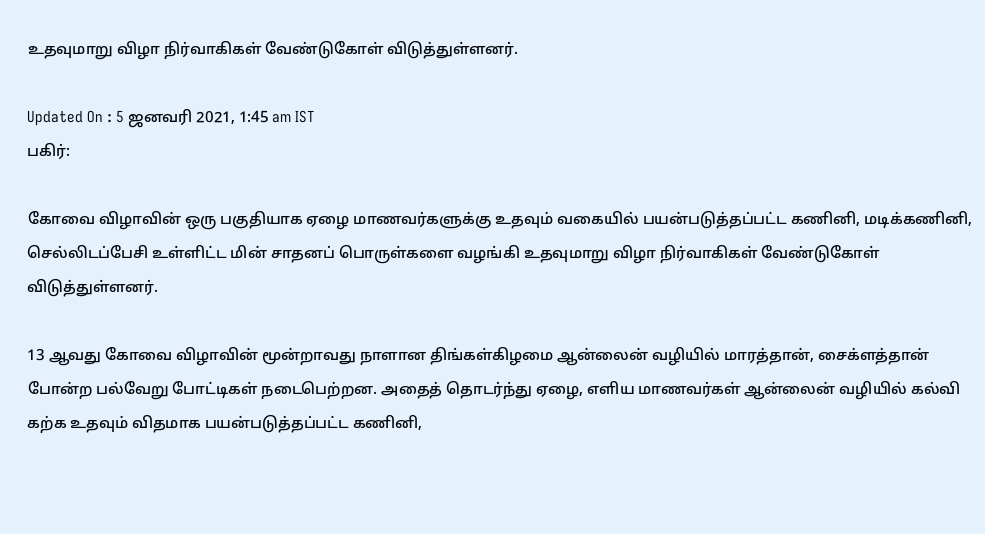உதவுமாறு விழா நிர்வாகிகள் வேண்டுகோள் விடுத்துள்ளனர்.

Updated On : 5 ஜனவரி 2021, 1:45 am IST
பகிர்:

கோவை விழாவின் ஒரு பகுதியாக ஏழை மாணவர்களுக்கு உதவும் வகையில் பயன்படுத்தப்பட்ட கணினி, மடிக்கணினி, செல்லிடப்பேசி உள்ளிட்ட மின் சாதனப் பொருள்களை வழங்கி உதவுமாறு விழா நிர்வாகிகள் வேண்டுகோள் விடுத்துள்ளனர்.

13 ஆவது கோவை விழாவின் மூன்றாவது நாளான திங்கள்கிழமை ஆன்லைன் வழியில் மாரத்தான், சைக்ளத்தான் போன்ற பல்வேறு போட்டிகள் நடைபெற்றன. அதைத் தொடர்ந்து ஏழை, எளிய மாணவர்கள் ஆன்லைன் வழியில் கல்வி கற்க உதவும் விதமாக பயன்படுத்தப்பட்ட கணினி,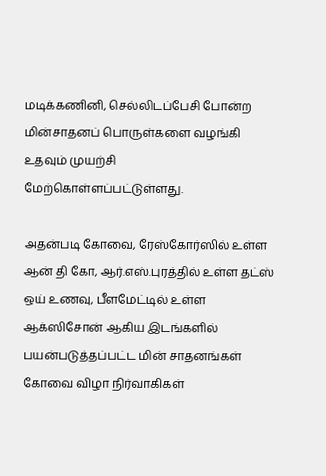மடிக்கணினி, செல்லிடப்பேசி போன்ற மின்சாதனப் பொருள்களை வழங்கி உதவும் முயற்சி மேற்கொள்ளப்பட்டுள்ளது.

அதன்படி கோவை, ரேஸ்கோர்ஸில் உள்ள ஆன் தி கோ, ஆர்.எஸ்.புரத்தில் உள்ள தட்ஸ் ஒய் உணவு, பீளமேட்டில் உள்ள ஆக்ஸிசோன் ஆகிய இடங்களில் பயன்படுத்தப்பட்ட மின் சாதனங்கள் கோவை விழா நிர்வாகிகள்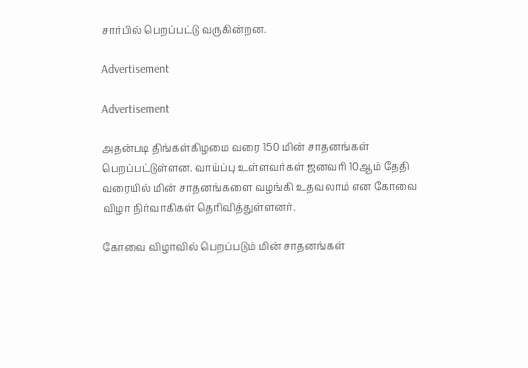சார்பில் பெறப்பட்டு வருகின்றன.

Advertisement

Advertisement

அதன்படி திங்கள்கிழமை வரை 150 மின் சாதனங்கள் பெறப்பட்டுள்ளன. வாய்ப்பு உள்ளவர்கள் ஜனவரி 10ஆம் தேதி வரையில் மின் சாதனங்களை வழங்கி உதவலாம் என கோவை விழா நிர்வாகிகள் தெரிவித்துள்ளனர்.

கோவை விழாவில் பெறப்படும் மின் சாதனங்கள்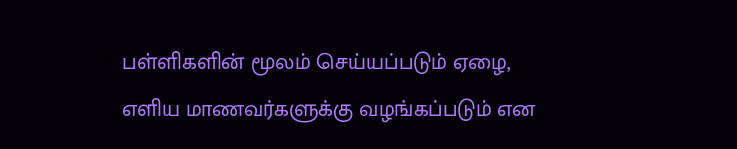பள்ளிகளின் மூலம் செய்யப்படும் ஏழை, எளிய மாணவர்களுக்கு வழங்கப்படும் என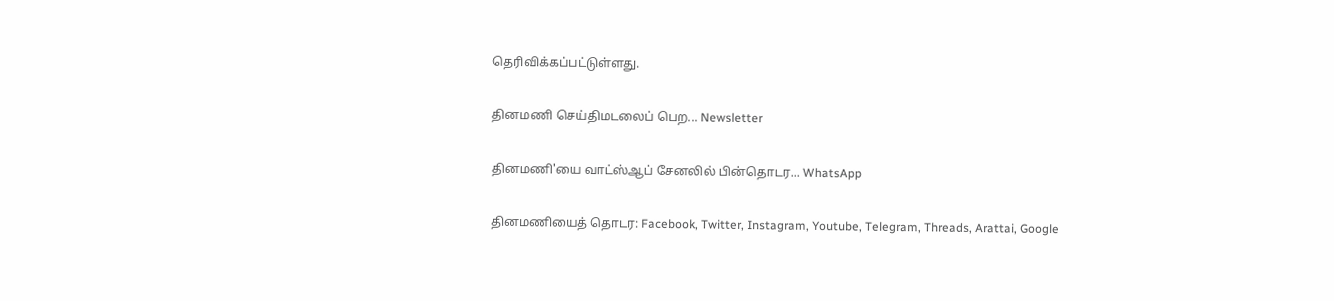தெரிவிக்கப்பட்டுள்ளது.

தினமணி செய்திமடலைப் பெற... Newsletter

தினமணி'யை வாட்ஸ்ஆப் சேனலில் பின்தொடர... WhatsApp

தினமணியைத் தொடர: Facebook, Twitter, Instagram, Youtube, Telegram, Threads, Arattai, Google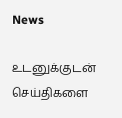News

உடனுக்குடன் செய்திகளை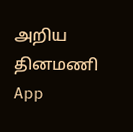அறிய தினமணி App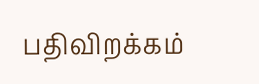பதிவிறக்கம்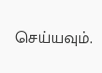செய்யவும்.